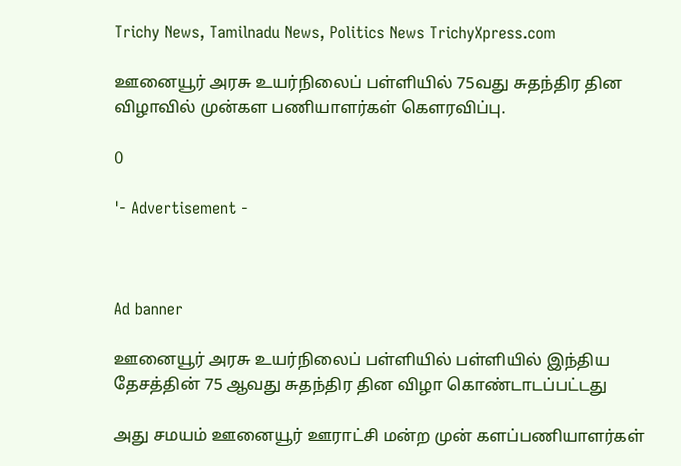Trichy News, Tamilnadu News, Politics News TrichyXpress.com

ஊனையூர் அரசு உயர்நிலைப் பள்ளியில் 75வது சுதந்திர தின விழாவில் முன்கள பணியாளர்கள் கௌரவிப்பு.

0

'- Advertisement -



Ad banner

ஊனையூர் அரசு உயர்நிலைப் பள்ளியில் பள்ளியில் இந்திய தேசத்தின் 75 ஆவது சுதந்திர தின விழா கொண்டாடப்பட்டது

அது சமயம் ஊனையூர் ஊராட்சி மன்ற முன் களப்பணியாளர்கள்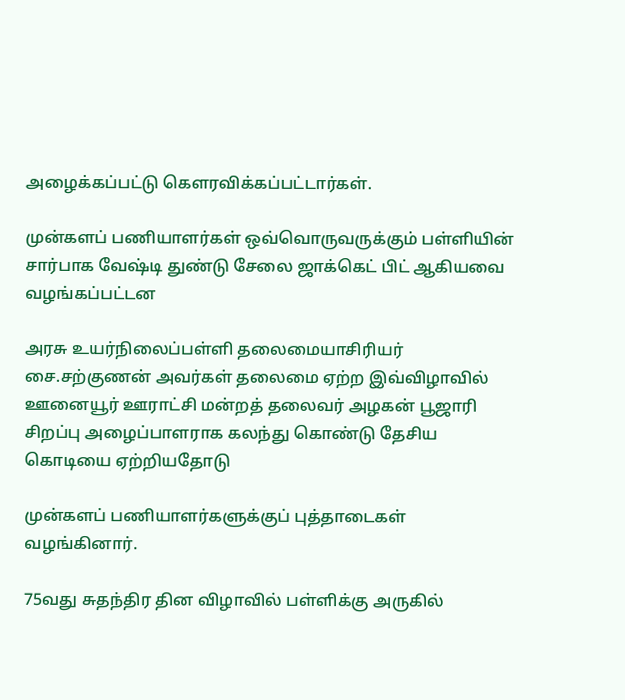அழைக்கப்பட்டு கௌரவிக்கப்பட்டார்கள்.

முன்களப் பணியாளர்கள் ஒவ்வொருவருக்கும் பள்ளியின் சார்பாக வேஷ்டி துண்டு சேலை ஜாக்கெட் பிட் ஆகியவை வழங்கப்பட்டன

அரசு உயர்நிலைப்பள்ளி தலைமையாசிரியர் சை.சற்குணன் அவர்கள் தலைமை ஏற்ற இவ்விழாவில் ஊனையூர் ஊராட்சி மன்றத் தலைவர் அழகன் பூஜாரி சிறப்பு அழைப்பாளராக கலந்து கொண்டு தேசிய கொடியை ஏற்றியதோடு

முன்களப் பணியாளர்களுக்குப் புத்தாடைகள் வழங்கினார்.

75வது சுதந்திர தின விழாவில் பள்ளிக்கு அருகில்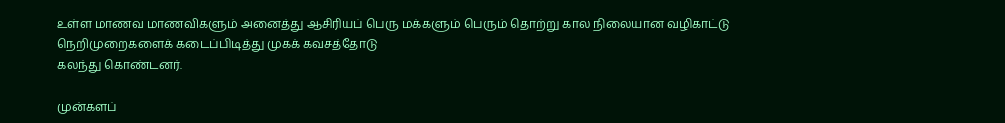உள்ள மாணவ மாணவிகளும் அனைத்து ஆசிரியப் பெரு மக்களும் பெரும் தொற்று கால நிலையான வழிகாட்டு நெறிமுறைகளைக் கடைப்பிடித்து முகக் கவசத்தோடு
கலந்து கொண்டனர்.

முன்களப்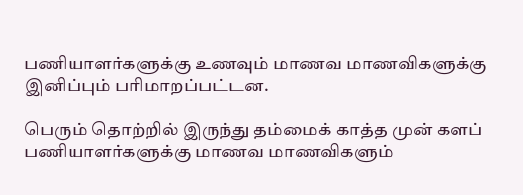பணியாளர்களுக்கு உணவும் மாணவ மாணவிகளுக்கு இனிப்பும் பரிமாறப்பட்டன.

பெரும் தொற்றில் இருந்து தம்மைக் காத்த முன் களப் பணியாளர்களுக்கு மாணவ மாணவிகளும்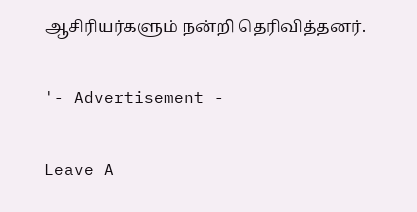ஆசிரியர்களும் நன்றி தெரிவித்தனர்.

'- Advertisement -

Leave A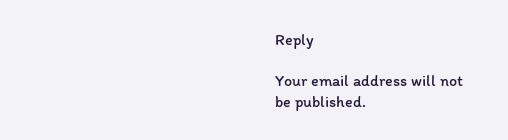Reply

Your email address will not be published.